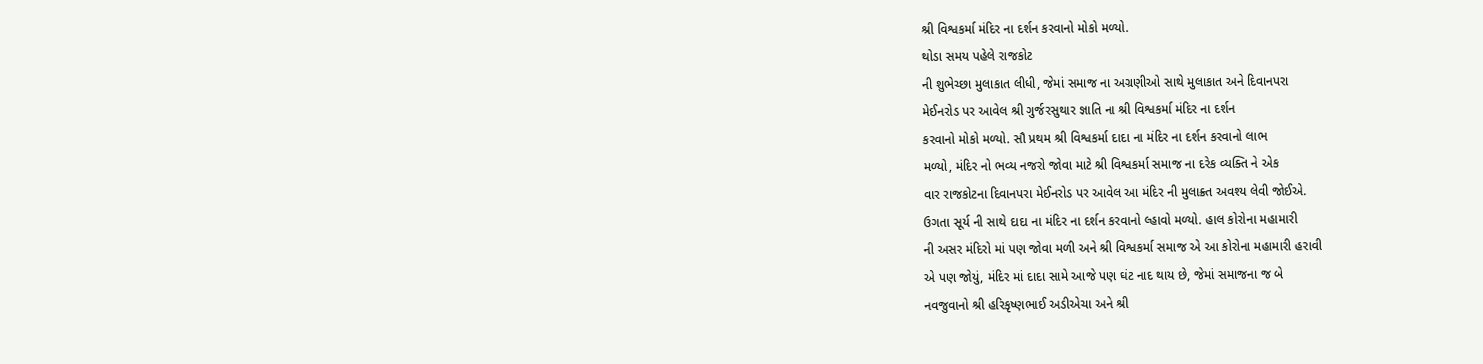શ્રી વિશ્વકર્મા મંદિર ના દર્શન કરવાનો મોકો મળ્યો.
થોડા સમય પહેલે રાજકોટ
ની શુભેચ્છા મુલાકાત લીધી, જેમાં સમાજ ના અગ્રણીઓ સાથે મુલાકાત અને દિવાનપરા
મેઈનરોડ પર આવેલ શ્રી ગુર્જરસુથાર જ્ઞાતિ ના શ્રી વિશ્વકર્મા મંદિર ના દર્શન
કરવાનો મોકો મળ્યો. સૌ પ્રથમ શ્રી વિશ્વકર્મા દાદા ના મંદિર ના દર્શન કરવાનો લાભ
મળ્યો, મંદિર નો ભવ્ય નજરો જોવા માટે શ્રી વિશ્વકર્મા સમાજ ના દરેક વ્યક્તિ ને એક
વાર રાજકોટના દિવાનપરા મેઈનરોડ પર આવેલ આ મંદિર ની મુલાક્ર્ત અવશ્ય લેવી જોઈએ.
ઉગતા સૂર્ય ની સાથે દાદા ના મંદિર ના દર્શન કરવાનો લ્હાવો મળ્યો. હાલ કોરોના મહામારી
ની અસર મંદિરો માં પણ જોવા મળી અને શ્રી વિશ્વકર્મા સમાજ એ આ કોરોના મહામારી હરાવી
એ પણ જોયું, મંદિર માં દાદા સામે આજે પણ ઘંટ નાદ થાય છે, જેમાં સમાજના જ બે
નવજુવાનો શ્રી હરિકૃષ્ણભાઈ અડીએચા અને શ્રી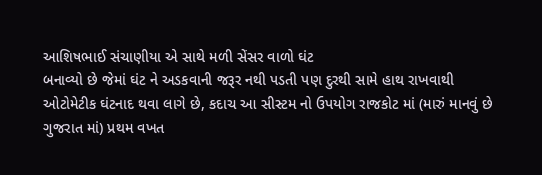આશિષભાઈ સંચાણીયા એ સાથે મળી સેંસર વાળો ઘંટ
બનાવ્યો છે જેમાં ઘંટ ને અડકવાની જરૂર નથી પડતી પણ દુરથી સામે હાથ રાખવાથી
ઓટોમેટીક ઘંટનાદ થવા લાગે છે, કદાચ આ સીસ્ટમ નો ઉપયોગ રાજકોટ માં (મારું માનવું છે
ગુજરાત માં) પ્રથમ વખત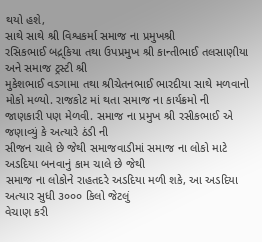થયો હશે,
સાથે સાથે શ્રી વિશ્વકર્મા સમાજ ના પ્રમુખશ્રી
રસિકભાઈ બદ્ર્કિયા તથા ઉપપ્રમુખ શ્રી કાન્તીભાઈ તલસાણીયા અને સમાજ ટ્રસ્ટી શ્રી
મુકેશભાઈ વડગામા તથા શ્રીચેતનભાઈ ભારદીયા સાથે મળવાનો મોકો મળ્યો. રાજકોટ માં થતા સમાજ ના કાર્યક્રમો ની
જાણકારી પણ મેળવી. સમાજ ના પ્રમુખ શ્રી રસીકભાઈ એ જણાવ્યું કે અત્યારે ઠંડી ની
સીજન ચાલે છે જેથી સમાજવાડીમાં સમાજ ના લોકો માટે અડદિયા બનવાનું કામ ચાલે છે જેથી
સમાજ ના લોકોને રાહતદરે અડદિયા મળી શકે, આ અડદિયા અત્યાર સુધી ૩૦૦૦ કિલો જેટલું
વેચાણ કરી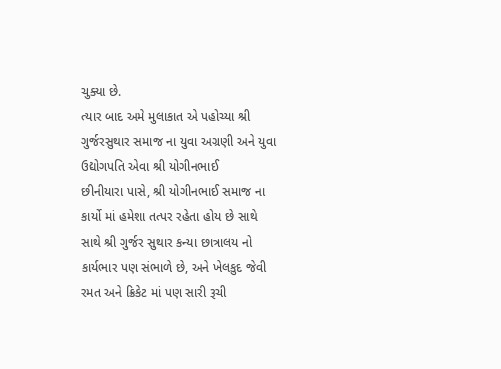ચુક્યા છે.
ત્યાર બાદ અમે મુલાકાત એ પહોચ્યા શ્રી ગુર્જરસુથાર સમાજ ના યુવા અગ્રણી અને યુવા ઉદ્યોગપતિ એવા શ્રી યોગીનભાઈ
છીનીયારા પાસે, શ્રી યોગીનભાઈ સમાજ ના કાર્યો માં હમેશા તત્પર રહેતા હોય છે સાથે
સાથે શ્રી ગુર્જર સુથાર કન્યા છાત્રાલય નો કાર્યભાર પણ સંભાળે છે, અને ખેલકુદ જેવી રમત અને ક્રિકેટ માં પણ સારી રૂચી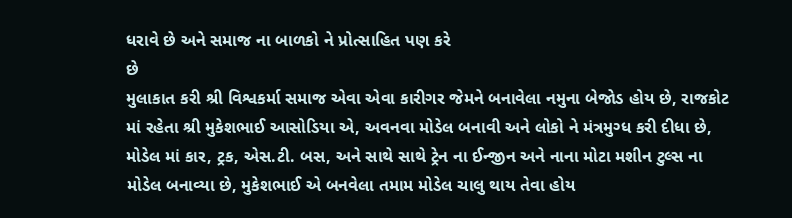ધરાવે છે અને સમાજ ના બાળકો ને પ્રોત્સાહિત પણ કરે
છે
મુલાકાત કરી શ્રી વિશ્વકર્મા સમાજ એવા એવા કારીગર જેમને બનાવેલા નમુના બેજોડ હોય છે, રાજકોટ માં રહેતા શ્રી મુકેશભાઈ આસોડિયા એ, અવનવા મોડેલ બનાવી અને લોકો ને મંત્રમુગ્ધ કરી દીધા છે, મોડેલ માં કાર, ટ્રક, એસ.ટી. બસ, અને સાથે સાથે ટ્રેન ના ઈન્જીન અને નાના મોટા મશીન ટુલ્સ ના મોડેલ બનાવ્યા છે, મુકેશભાઈ એ બનવેલા તમામ મોડેલ ચાલુ થાય તેવા હોય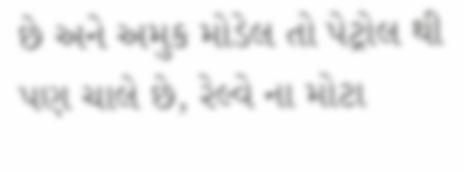છે અને અમુક મોડેલ તો પેટ્રોલ થી પણ ચાલે છે, રેલ્વે ના મોટા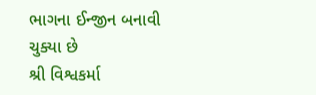ભાગના ઈન્જીન બનાવી ચુક્યા છે
શ્રી વિશ્વકર્મા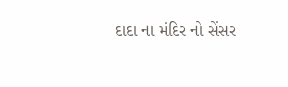દાદા ના મંદિર નો સેંસર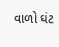વાળો ઘંટ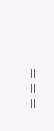===